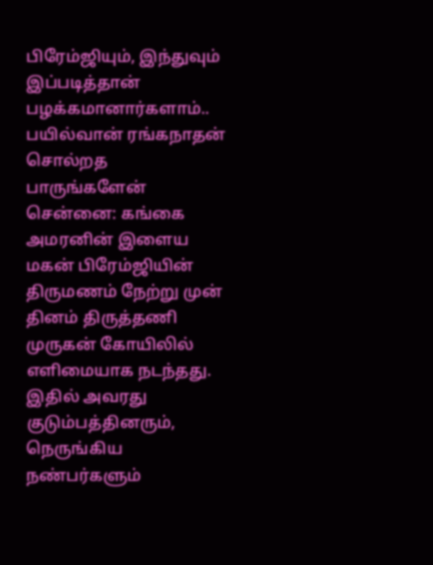பிரேம்ஜியும், இந்துவும் இப்படித்தான் பழக்கமானார்களாம்.. பயில்வான் ரங்கநாதன் சொல்றத பாருங்களேன்
சென்னை: கங்கை அமரனின் இளைய மகன் பிரேம்ஜியின் திருமணம் நேற்று முன் தினம் திருத்தணி முருகன் கோயிலில் எளிமையாக நடந்தது. இதில் அவரது குடும்பத்தினரும், நெருங்கிய நண்பர்களும்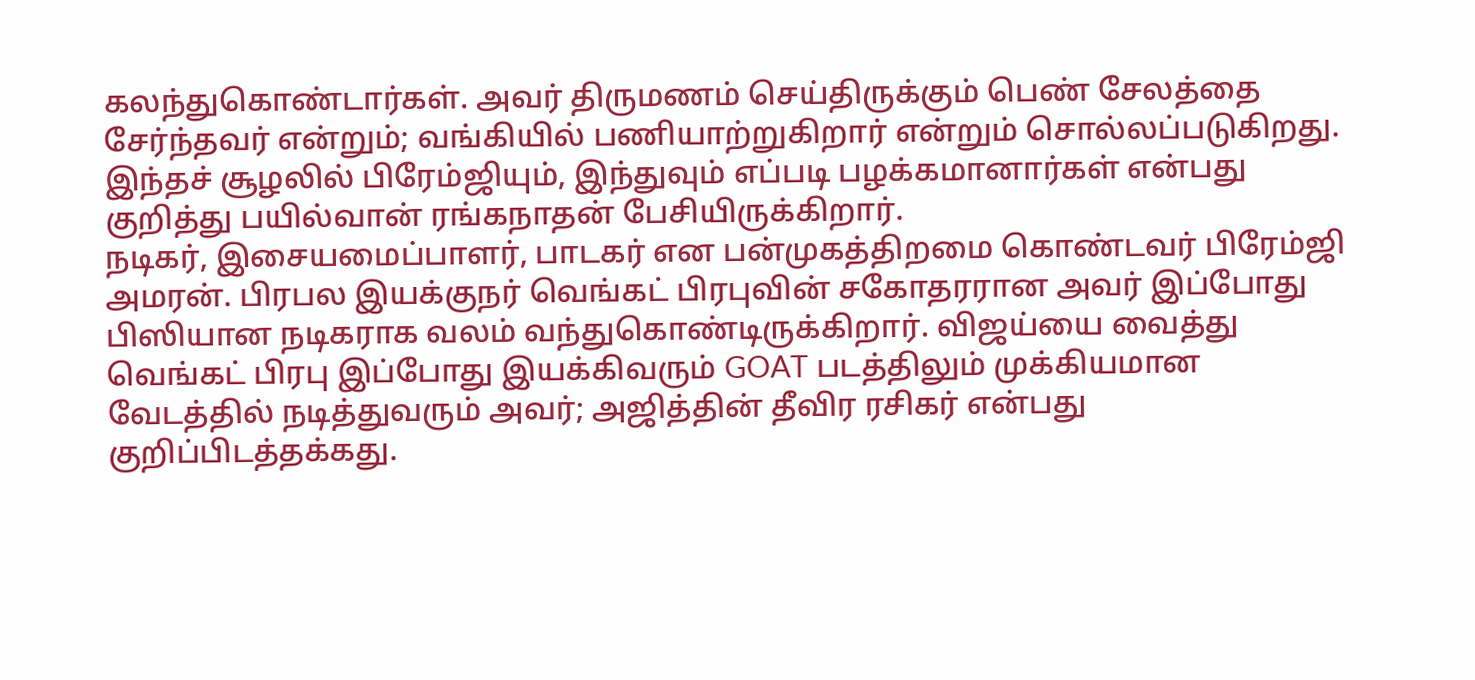கலந்துகொண்டார்கள். அவர் திருமணம் செய்திருக்கும் பெண் சேலத்தை சேர்ந்தவர் என்றும்; வங்கியில் பணியாற்றுகிறார் என்றும் சொல்லப்படுகிறது. இந்தச் சூழலில் பிரேம்ஜியும், இந்துவும் எப்படி பழக்கமானார்கள் என்பது குறித்து பயில்வான் ரங்கநாதன் பேசியிருக்கிறார்.
நடிகர், இசையமைப்பாளர், பாடகர் என பன்முகத்திறமை கொண்டவர் பிரேம்ஜி அமரன். பிரபல இயக்குநர் வெங்கட் பிரபுவின் சகோதரரான அவர் இப்போது பிஸியான நடிகராக வலம் வந்துகொண்டிருக்கிறார். விஜய்யை வைத்து வெங்கட் பிரபு இப்போது இயக்கிவரும் GOAT படத்திலும் முக்கியமான வேடத்தில் நடித்துவரும் அவர்; அஜித்தின் தீவிர ரசிகர் என்பது குறிப்பிடத்தக்கது.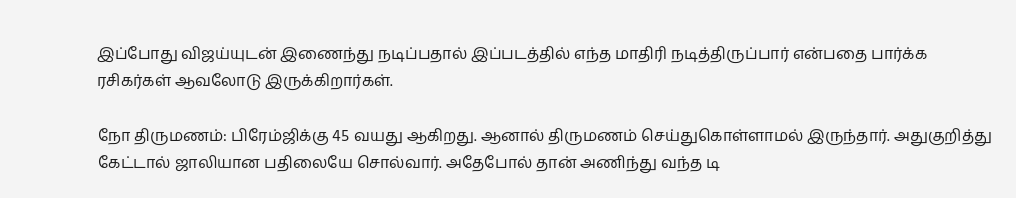இப்போது விஜய்யுடன் இணைந்து நடிப்பதால் இப்படத்தில் எந்த மாதிரி நடித்திருப்பார் என்பதை பார்க்க ரசிகர்கள் ஆவலோடு இருக்கிறார்கள்.

நோ திருமணம்: பிரேம்ஜிக்கு 45 வயது ஆகிறது. ஆனால் திருமணம் செய்துகொள்ளாமல் இருந்தார். அதுகுறித்து கேட்டால் ஜாலியான பதிலையே சொல்வார். அதேபோல் தான் அணிந்து வந்த டி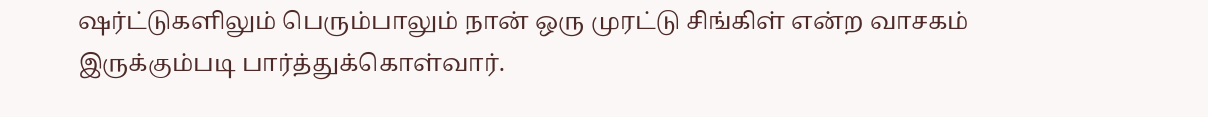ஷர்ட்டுகளிலும் பெரும்பாலும் நான் ஒரு முரட்டு சிங்கிள் என்ற வாசகம் இருக்கும்படி பார்த்துக்கொள்வார்.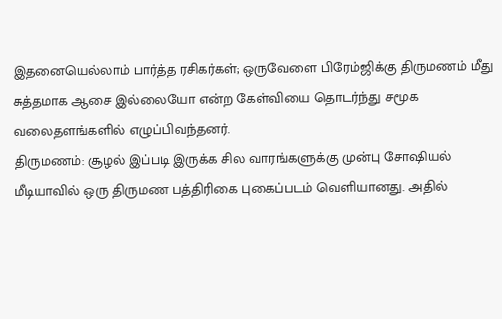இதனையெல்லாம் பார்த்த ரசிகர்கள்; ஒருவேளை பிரேம்ஜிக்கு திருமணம் மீது சுத்தமாக ஆசை இல்லையோ என்ற கேள்வியை தொடர்ந்து சமூக வலைதளங்களில் எழுப்பிவந்தனர்.
திருமணம்: சூழல் இப்படி இருக்க சில வாரங்களுக்கு முன்பு சோஷியல் மீடியாவில் ஒரு திருமண பத்திரிகை புகைப்படம் வெளியானது. அதில்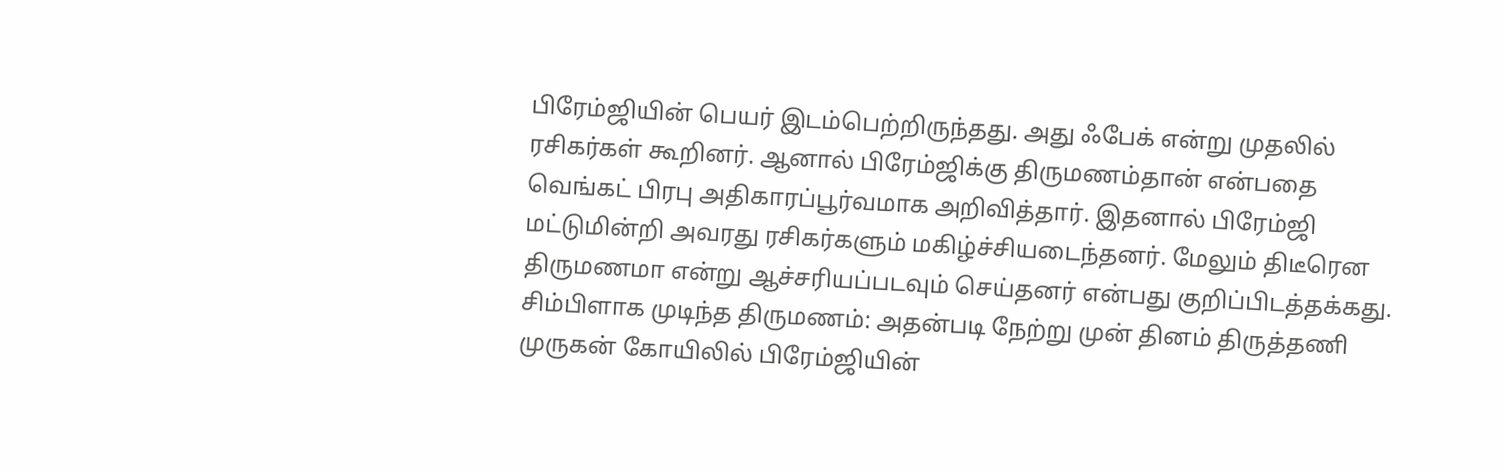பிரேம்ஜியின் பெயர் இடம்பெற்றிருந்தது. அது ஃபேக் என்று முதலில் ரசிகர்கள் கூறினர். ஆனால் பிரேம்ஜிக்கு திருமணம்தான் என்பதை வெங்கட் பிரபு அதிகாரப்பூர்வமாக அறிவித்தார். இதனால் பிரேம்ஜி மட்டுமின்றி அவரது ரசிகர்களும் மகிழ்ச்சியடைந்தனர். மேலும் திடீரென திருமணமா என்று ஆச்சரியப்படவும் செய்தனர் என்பது குறிப்பிடத்தக்கது.
சிம்பிளாக முடிந்த திருமணம்: அதன்படி நேற்று முன் தினம் திருத்தணி முருகன் கோயிலில் பிரேம்ஜியின்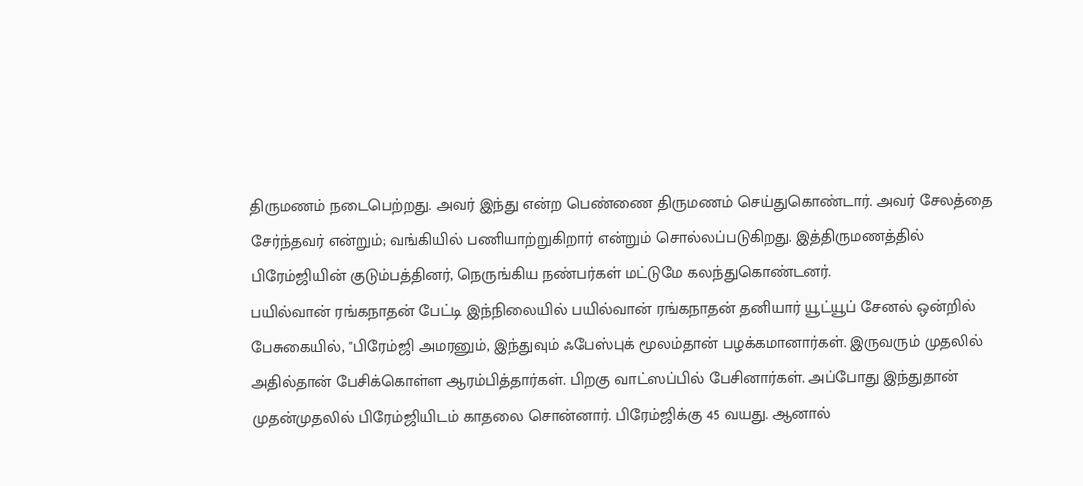திருமணம் நடைபெற்றது. அவர் இந்து என்ற பெண்ணை திருமணம் செய்துகொண்டார். அவர் சேலத்தை சேர்ந்தவர் என்றும்; வங்கியில் பணியாற்றுகிறார் என்றும் சொல்லப்படுகிறது. இத்திருமணத்தில் பிரேம்ஜியின் குடும்பத்தினர், நெருங்கிய நண்பர்கள் மட்டுமே கலந்துகொண்டனர்.
பயில்வான் ரங்கநாதன் பேட்டி இந்நிலையில் பயில்வான் ரங்கநாதன் தனியார் யூட்யூப் சேனல் ஒன்றில் பேசுகையில், "பிரேம்ஜி அமரனும், இந்துவும் ஃபேஸ்புக் மூலம்தான் பழக்கமானார்கள். இருவரும் முதலில் அதில்தான் பேசிக்கொள்ள ஆரம்பித்தார்கள். பிறகு வாட்ஸப்பில் பேசினார்கள். அப்போது இந்துதான் முதன்முதலில் பிரேம்ஜியிடம் காதலை சொன்னார். பிரேம்ஜிக்கு 45 வயது. ஆனால்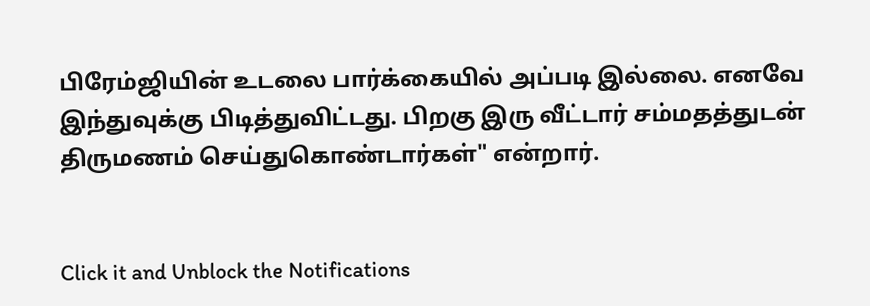பிரேம்ஜியின் உடலை பார்க்கையில் அப்படி இல்லை. எனவே இந்துவுக்கு பிடித்துவிட்டது. பிறகு இரு வீட்டார் சம்மதத்துடன் திருமணம் செய்துகொண்டார்கள்" என்றார்.


Click it and Unblock the Notifications